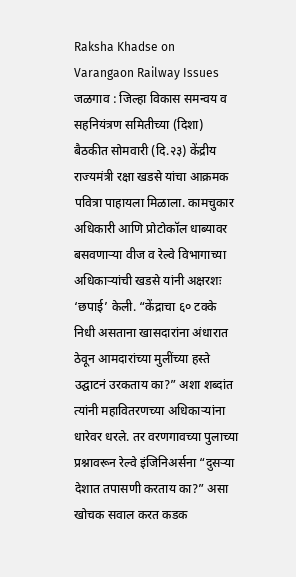Raksha Khadse on Varangaon Railway Issues
जळगाव : जिल्हा विकास समन्वय व सहनियंत्रण समितीच्या (दिशा) बैठकीत सोमवारी (दि.२३) केंद्रीय राज्यमंत्री रक्षा खडसे यांचा आक्रमक पवित्रा पाहायला मिळाला. कामचुकार अधिकारी आणि प्रोटोकॉल धाब्यावर बसवणाऱ्या वीज व रेल्वे विभागाच्या अधिकाऱ्यांची खडसे यांनी अक्षरशः ‘छपाई’ केली. “केंद्राचा ६० टक्के निधी असताना खासदारांना अंधारात ठेवून आमदारांच्या मुलींच्या हस्ते उद्घाटनं उरकताय का?” अशा शब्दांत त्यांनी महावितरणच्या अधिकाऱ्यांना धारेवर धरले. तर वरणगावच्या पुलाच्या प्रश्नावरून रेल्वे इंजिनिअर्सना “दुसऱ्या देशात तपासणी करताय का?” असा खोचक सवाल करत कडक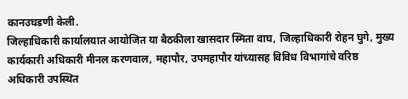कानउघडणी केली.
जिल्हाधिकारी कार्यालयात आयोजित या बैठकीला खासदार स्मिता वाघ, जिल्हाधिकारी रोहन घुगे, मुख्य कार्यकारी अधिकारी मीनल करणवाल, महापौर, उपमहापौर यांच्यासह विविध विभागांचे वरिष्ठ अधिकारी उपस्थित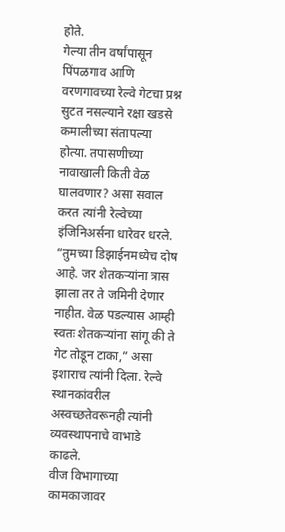होते.
गेल्या तीन वर्षांपासून पिंपळगाव आणि वरणगावच्या रेल्वे गेटचा प्रश्न सुटत नसल्याने रक्षा खडसे कमालीच्या संतापल्या होत्या. तपासणीच्या नावाखाली किती वेळ घालवणार? असा सवाल करत त्यांनी रेल्वेच्या इंजिनिअर्सना धारेवर धरले. “तुमच्या डिझाईनमध्येच दोष आहे. जर शेतकऱ्यांना त्रास झाला तर ते जमिनी देणार नाहीत. वेळ पडल्यास आम्ही स्वतः शेतकऱ्यांना सांगू की ते गेट तोडून टाका,” असा इशाराच त्यांनी दिला. रेल्वे स्थानकांवरील अस्वच्छतेवरूनही त्यांनी व्यवस्थापनाचे वाभाडे काढले.
वीज विभागाच्या कामकाजावर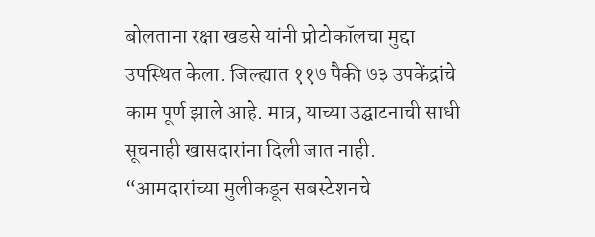बोलताना रक्षा खडसे यांनी प्रोटोकॉलचा मुद्दा उपस्थित केला. जिल्ह्यात ११७ पैकी ७३ उपकेंद्रांचे काम पूर्ण झाले आहे. मात्र, याच्या उद्घाटनाची साधी सूचनाही खासदारांना दिली जात नाही. “आमदारांच्या मुलीकडून सबस्टेशनचे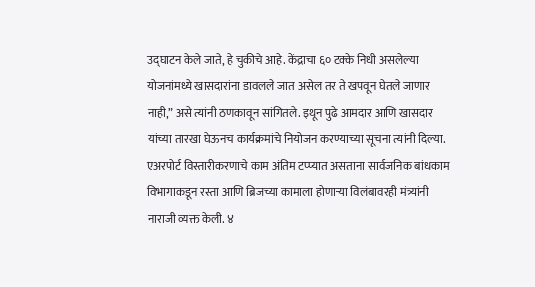उद्घाटन केले जाते, हे चुकीचे आहे. केंद्राचा ६० टक्के निधी असलेल्या योजनांमध्ये खासदारांना डावलले जात असेल तर ते खपवून घेतले जाणार नाही,” असे त्यांनी ठणकावून सांगितले. इथून पुढे आमदार आणि खासदार यांच्या तारखा घेऊनच कार्यक्रमांचे नियोजन करण्याच्या सूचना त्यांनी दिल्या.
एअरपोर्ट विस्तारीकरणाचे काम अंतिम टप्प्यात असताना सार्वजनिक बांधकाम विभागाकडून रस्ता आणि ब्रिजच्या कामाला होणाऱ्या विलंबावरही मंत्र्यांनी नाराजी व्यक्त केली. ४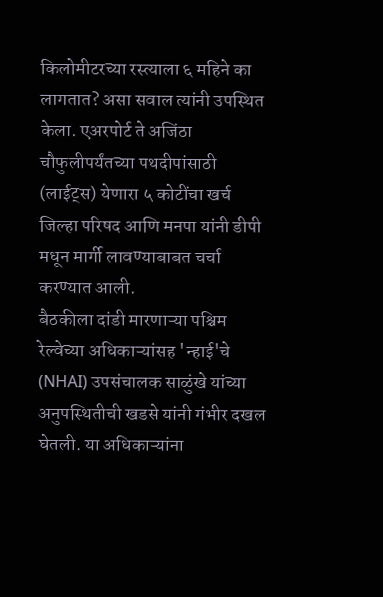किलोमीटरच्या रस्त्याला ६ महिने का लागतात? असा सवाल त्यांनी उपस्थित केला. एअरपोर्ट ते अजिंठा चौफुलीपर्यंतच्या पथदीपांसाठी (लाईट्स) येणारा ५ कोटींचा खर्च जिल्हा परिषद आणि मनपा यांनी डीपी मधून मार्गी लावण्याबाबत चर्चा करण्यात आली.
बैठकीला दांडी मारणाऱ्या पश्चिम रेल्वेच्या अधिकाऱ्यांसह 'न्हाई'चे (NHAI) उपसंचालक साळुंखे यांच्या अनुपस्थितीची खडसे यांनी गंभीर दखल घेतली. या अधिकाऱ्यांना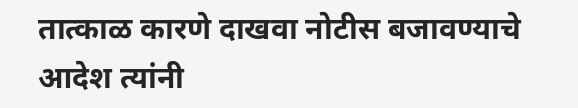तात्काळ कारणे दाखवा नोटीस बजावण्याचे आदेश त्यांनी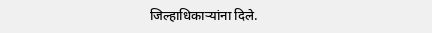जिल्हाधिकाऱ्यांना दिले.